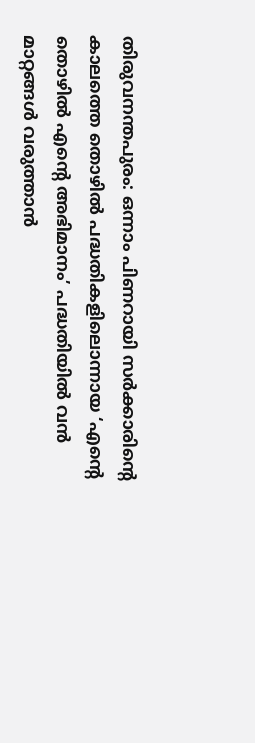തിരുവനന്തപുരം: ഒന്നാം പിണറായി സർക്കാരിന്റെ കാലത്തെ തൊഴിൽ പദ്ധതികളിലൊന്നായ ‘എന്റെ തൊഴിൽ എന്റെ അഭിമാനം’ പദ്ധതിയിൽ വൻ മാറ്റങ്ങൾ വരുത്താൻ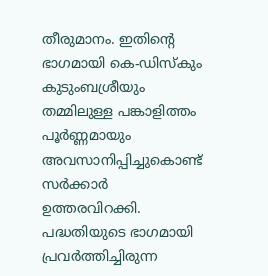തീരുമാനം. ഇതിന്റെ ഭാഗമായി കെ-ഡിസ്കും കുടുംബശ്രീയും തമ്മിലുള്ള പങ്കാളിത്തം പൂർണ്ണമായും അവസാനിപ്പിച്ചുകൊണ്ട് സർക്കാർ ഉത്തരവിറക്കി.
പദ്ധതിയുടെ ഭാഗമായി പ്രവർത്തിച്ചിരുന്ന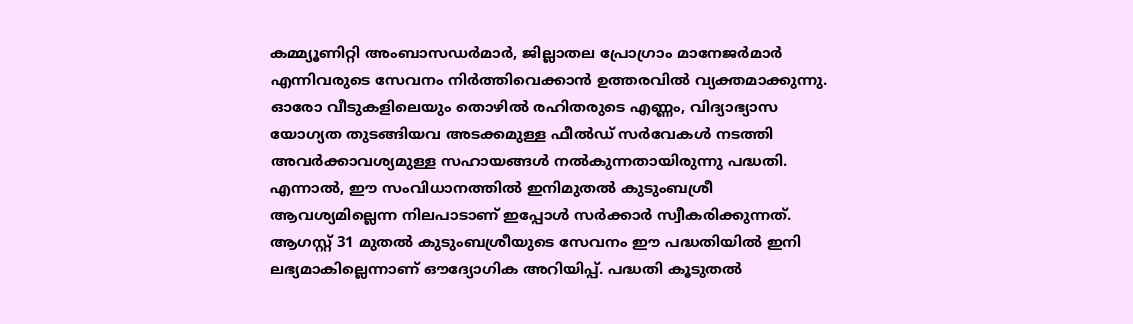കമ്മ്യൂണിറ്റി അംബാസഡർമാർ, ജില്ലാതല പ്രോഗ്രാം മാനേജർമാർ എന്നിവരുടെ സേവനം നിർത്തിവെക്കാൻ ഉത്തരവിൽ വ്യക്തമാക്കുന്നു. ഓരോ വീടുകളിലെയും തൊഴിൽ രഹിതരുടെ എണ്ണം, വിദ്യാഭ്യാസ യോഗ്യത തുടങ്ങിയവ അടക്കമുള്ള ഫീൽഡ് സർവേകൾ നടത്തി അവർക്കാവശ്യമുള്ള സഹായങ്ങൾ നൽകുന്നതായിരുന്നു പദ്ധതി. എന്നാൽ, ഈ സംവിധാനത്തിൽ ഇനിമുതൽ കുടുംബശ്രീ ആവശ്യമില്ലെന്ന നിലപാടാണ് ഇപ്പോൾ സർക്കാർ സ്വീകരിക്കുന്നത്.
ആഗസ്റ്റ് 31 മുതൽ കുടുംബശ്രീയുടെ സേവനം ഈ പദ്ധതിയിൽ ഇനി ലഭ്യമാകില്ലെന്നാണ് ഔദ്യോഗിക അറിയിപ്പ്. പദ്ധതി കൂടുതൽ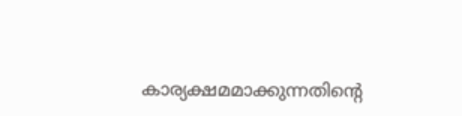കാര്യക്ഷമമാക്കുന്നതിന്റെ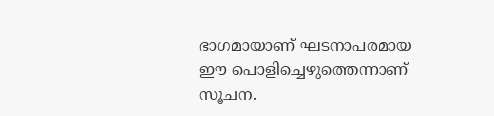ഭാഗമായാണ് ഘടനാപരമായ ഈ പൊളിച്ചെഴുത്തെന്നാണ് സൂചന.